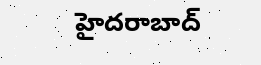హైదరాబాద్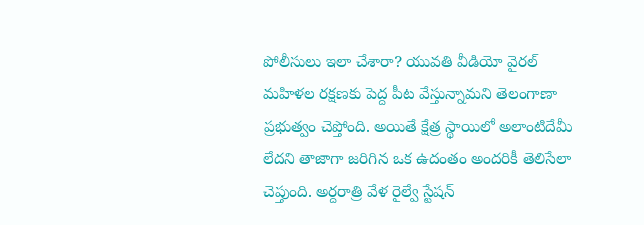పోలీసులు ఇలా చేశారా? యువతి వీడియో వైరల్
మహిళల రక్షణకు పెద్ద పీట వేస్తున్నామని తెలంగాణా ప్రభుత్వం చెప్తోంది. అయితే క్షేత్ర స్థాయిలో అలాంటిదేమీ లేదని తాజాగా జరిగిన ఒక ఉదంతం అందరికీ తెలిసేలా చెప్తుంది. అర్దరాత్రి వేళ రైల్వే స్టేషన్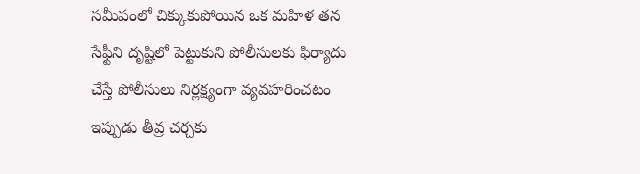సమీపంలో చిక్కుకుపోయిన ఒక మహిళ తన సేఫ్టీని దృష్టిలో పెట్టుకుని పోలీసులకు ఫిర్యాదు చేస్తే పోలీసులు నిర్లక్ష్యంగా వ్యవహరించటం ఇప్పుడు తీవ్ర చర్చకు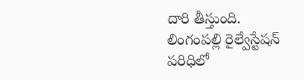దారి తీస్తుంది.
లింగంపల్లి రైల్వేస్టేషన్ పరిధిలో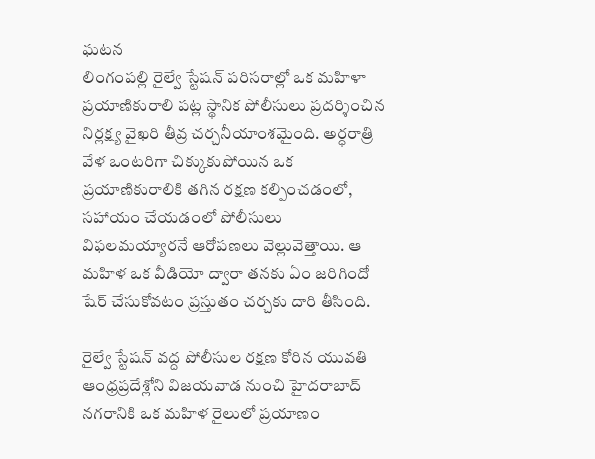ఘటన
లింగంపల్లి రైల్వే స్టేషన్ పరిసరాల్లో ఒక మహిళా ప్రయాణికురాలి పట్ల స్థానిక పోలీసులు ప్రదర్శించిన నిర్లక్ష్య వైఖరి తీవ్ర చర్చనీయాంశమైంది. అర్ధరాత్రి వేళ ఒంటరిగా చిక్కుకుపోయిన ఒక ప్రయాణికురాలికి తగిన రక్షణ కల్పించడంలో, సహాయం చేయడంలో పోలీసులు విఫలమయ్యారనే ఆరోపణలు వెల్లువెత్తాయి. ఆ మహిళ ఒక వీడియో ద్వారా తనకు ఏం జరిగిందో షేర్ చేసుకోవటం ప్రస్తుతం చర్చకు దారి తీసింది.

రైల్వే స్టేషన్ వద్ద పోలీసుల రక్షణ కోరిన యువతి
ఆంధ్రప్రదేశ్లోని విజయవాడ నుంచి హైదరాబాద్ నగరానికి ఒక మహిళ రైలులో ప్రయాణం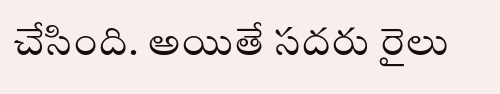చేసింది. అయితే సదరు రైలు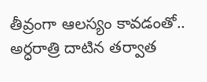తీవ్రంగా ఆలస్యం కావడంతో.. అర్ధరాత్రి దాటిన తర్వాత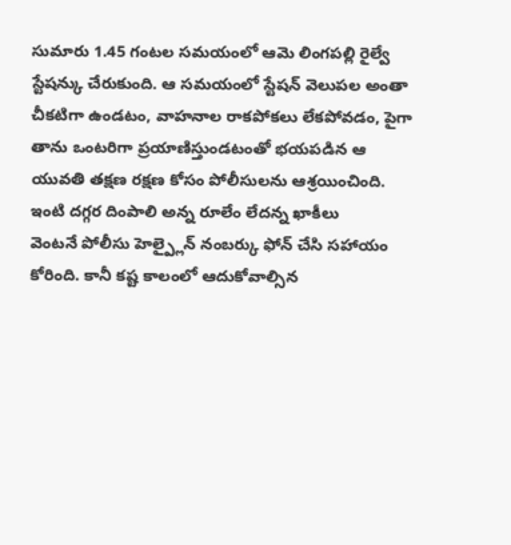సుమారు 1.45 గంటల సమయంలో ఆమె లింగపల్లి రైల్వే స్టేషన్కు చేరుకుంది. ఆ సమయంలో స్టేషన్ వెలుపల అంతా చీకటిగా ఉండటం, వాహనాల రాకపోకలు లేకపోవడం, పైగా తాను ఒంటరిగా ప్రయాణిస్తుండటంతో భయపడిన ఆ యువతి తక్షణ రక్షణ కోసం పోలీసులను ఆశ్రయించింది.
ఇంటి దగ్గర దింపాలి అన్న రూలేం లేదన్న ఖాకీలు
వెంటనే పోలీసు హెల్ప్లైన్ నంబర్కు ఫోన్ చేసి సహాయం కోరింది. కానీ కష్ట కాలంలో ఆదుకోవాల్సిన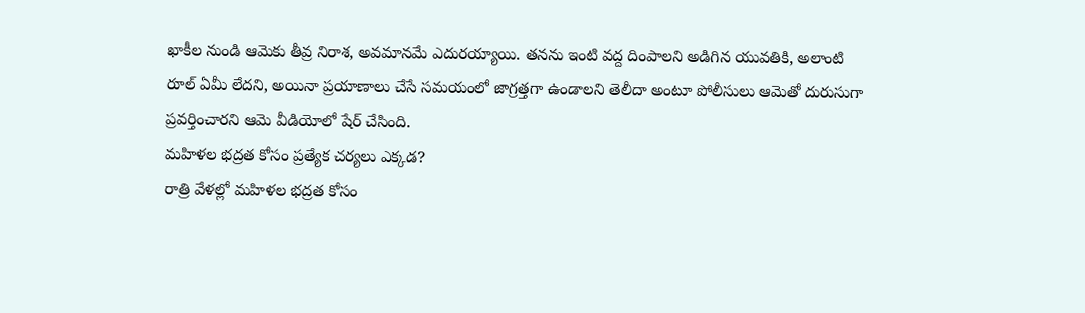ఖాకీల నుండి ఆమెకు తీవ్ర నిరాశ, అవమానమే ఎదురయ్యాయి. తనను ఇంటి వద్ద దింపాలని అడిగిన యువతికి, అలాంటి రూల్ ఏమీ లేదని, అయినా ప్రయాణాలు చేసే సమయంలో జాగ్రత్తగా ఉండాలని తెలీదా అంటూ పోలీసులు ఆమెతో దురుసుగా ప్రవర్తించారని ఆమె వీడియోలో షేర్ చేసింది.
మహిళల భద్రత కోసం ప్రత్యేక చర్యలు ఎక్కడ?
రాత్రి వేళల్లో మహిళల భద్రత కోసం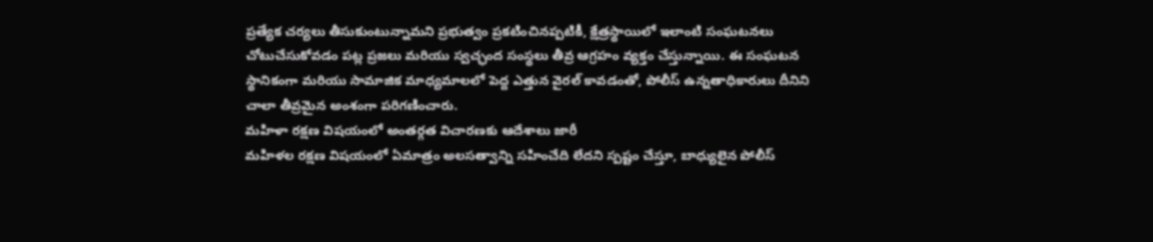ప్రత్యేక చర్యలు తీసుకుంటున్నామని ప్రభుత్వం ప్రకటించినప్పటికీ, క్షేత్రస్థాయిలో ఇలాంటి సంఘటనలు చోటుచేసుకోవడం పట్ల ప్రజలు మరియు స్వచ్ఛంద సంస్థలు తీవ్ర ఆగ్రహం వ్యక్తం చేస్తున్నాయి. ఈ సంఘటన స్థానికంగా మరియు సామాజిక మాధ్యమాలలో పెద్ద ఎత్తున వైరల్ కావడంతో, పోలీస్ ఉన్నతాధికారులు దీనిని చాలా తీవ్రమైన అంశంగా పరిగణించారు.
మహిళా రక్షణ విషయంలో అంతర్గత విచారణకు ఆదేశాలు జారీ
మహిళల రక్షణ విషయంలో ఏమాత్రం అలసత్వాన్ని సహించేది లేదని స్పష్టం చేస్తూ, బాధ్యులైన పోలీస్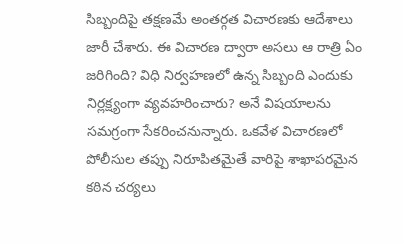సిబ్బందిపై తక్షణమే అంతర్గత విచారణకు ఆదేశాలు జారీ చేశారు. ఈ విచారణ ద్వారా అసలు ఆ రాత్రి ఏం జరిగింది? విధి నిర్వహణలో ఉన్న సిబ్బంది ఎందుకు నిర్లక్ష్యంగా వ్యవహరించారు? అనే విషయాలను సమగ్రంగా సేకరించనున్నారు. ఒకవేళ విచారణలో పోలీసుల తప్పు నిరూపితమైతే వారిపై శాఖాపరమైన కఠిన చర్యలు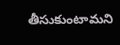తీసుకుంటామని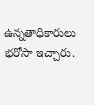ఉన్నతాధికారులు భరోసా ఇచ్చారు.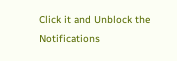Click it and Unblock the Notifications